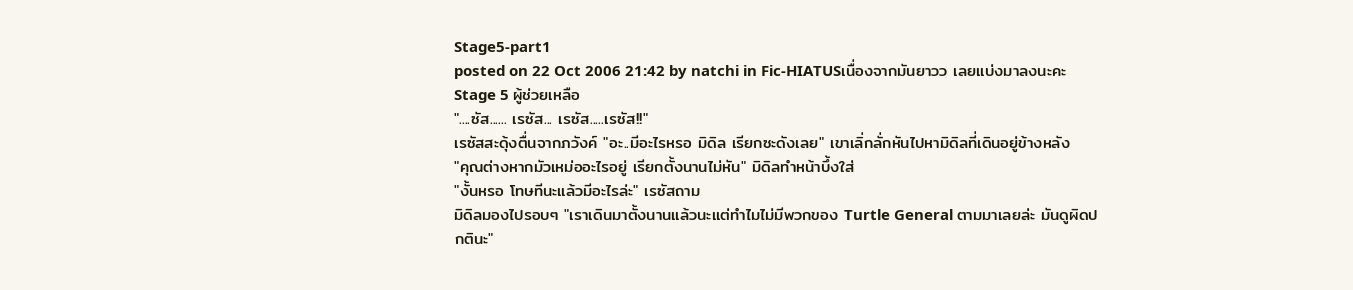Stage5-part1
posted on 22 Oct 2006 21:42 by natchi in Fic-HIATUSเนื่องจากมันยาวว เลยแบ่งมาลงนะคะ
Stage 5 ผู้ช่วยเหลือ
"....ซัส...... เรซัส... เรซัส.....เรซัส!!"
เรซัสสะดุ้งตื่นจากภวังค์ "อะ..มีอะไรหรอ มิดิล เรียกซะดังเลย" เขาเลิ่กลั่กหันไปหามิดิลที่เดินอยู่ข้างหลัง
"คุณต่างหากมัวเหม่ออะไรอยู่ เรียกตั้งนานไม่หัน" มิดิลทำหน้าบึ้งใส่
"งั้นหรอ โทษทีนะแล้วมีอะไรล่ะ" เรซัสถาม
มิดิลมองไปรอบๆ "เราเดินมาตั้งนานแล้วนะแต่ทำไมไม่มีพวกของ Turtle General ตามมาเลยล่ะ มันดูผิดปกตินะ"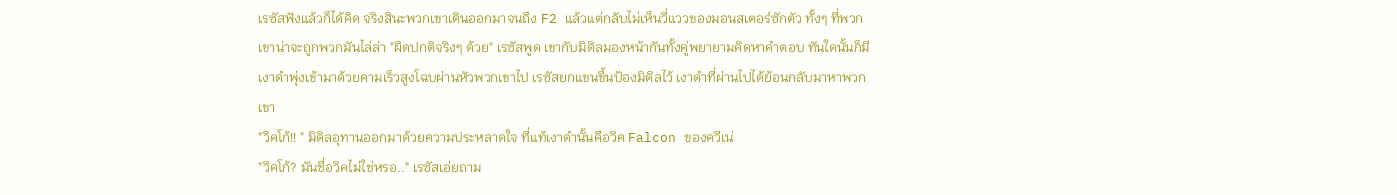เรซัสฟังแล้วก็ได้คิด จริงสินะพวกเขาเดินออกมาจนถึง F2 แล้วแต่กลับไม่เห็นวี่แววของมอนสเตอร์ซักตัว ทั้งๆ ที่พวกเขาน่าจะถูกพวกมันไล่ล่า "ผิดปกติจริงๆ ด้วย" เรซัสพูด เขากับมิดิลมองหน้ากันทั้งคู่พยายามคิดหาคำตอบ ทันใดนั้นก็มีเงาดำพุ่งเข้ามาด้วยคามเร็วสูงโฉบผ่านหัวพวกเขาไป เรซัสยกแขนขึ้นป้องมิดิลไว้ เงาดำที่ผ่านไปได้ย้อนกลับมาหาพวกเขา
"วิคโก้!! " มิดิลอุทานออกมาด้วยความประหลาดใจ ที่แท้เงาดำนั้นคือวิค Falcon ของควีเน่
"วิคโก้? มันชื่อวิคไม่ใช่หรอ.." เรซัสเอ่ยถาม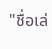"ชื่อเล่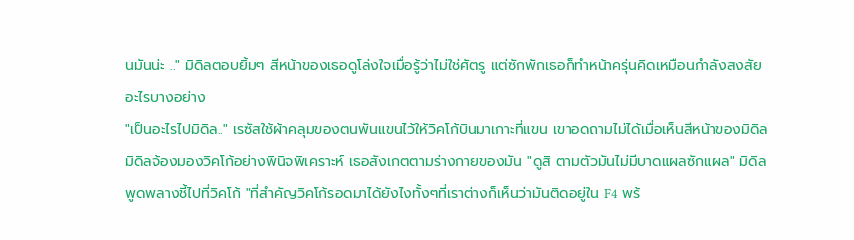นมันน่ะ .." มิดิลตอบยิ้มๆ สีหน้าของเธอดูโล่งใจเมื่อรู้ว่าไม่ใช่ศัตรู แต่ซักพักเธอก็ทำหน้าครุ่นคิดเหมือนกำลังสงสัยอะไรบางอย่าง
"เป็นอะไรไปมิดิล.." เรซัสใช้ผ้าคลุมของตนพันแขนไว้ให้วิคโก้บินมาเกาะที่แขน เขาอดถามไม่ได้เมื่อเห็นสีหน้าของมิดิล
มิดิลจ้องมองวิคโก้อย่างพินิจพิเคราะห์ เธอสังเกตตามร่างกายของมัน "ดูสิ ตามตัวมันไม่มีบาดแผลซักแผล" มิดิลพูดพลางชี้ไปที่วิคโก้ "ที่สำคัญวิคโก้รอดมาได้ยังไงทั้งๆที่เราต่างก็เห็นว่ามันติดอยู่ใน F4 พร้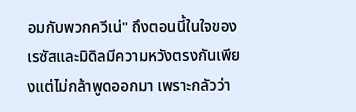อมกับพวกควีเน่" ถึงตอนนี้ในใจของเรซัสและมิดิลมีความหวังตรงกันเพียงแต่ไม่กล้าพูดออกมา เพราะกลัวว่า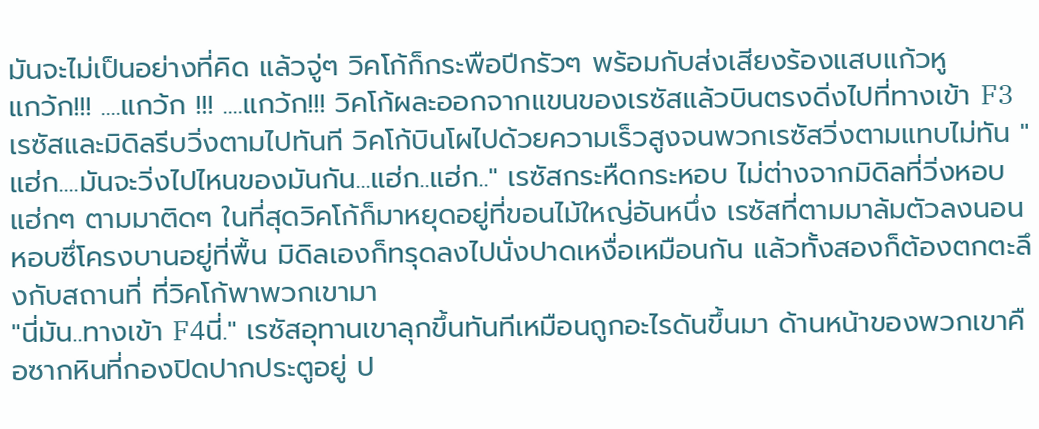มันจะไม่เป็นอย่างที่คิด แล้วจู่ๆ วิคโก้ก็กระพือปีกรัวๆ พร้อมกับส่งเสียงร้องแสบแก้วหู
แกว้ก!!! ....แกว้ก !!! ....แกว้ก!!! วิคโก้ผละออกจากแขนของเรซัสแล้วบินตรงดิ่งไปที่ทางเข้า F3 เรซัสและมิดิลรีบวิ่งตามไปทันที วิคโก้บินโผไปด้วยความเร็วสูงจนพวกเรซัสวิ่งตามแทบไม่ทัน "แฮ่ก....มันจะวิ่งไปไหนของมันกัน...แฮ่ก..แฮ่ก.." เรซัสกระหืดกระหอบ ไม่ต่างจากมิดิลที่วิ่งหอบแฮ่กๆ ตามมาติดๆ ในที่สุดวิคโก้ก็มาหยุดอยู่ที่ขอนไม้ใหญ่อันหนึ่ง เรซัสที่ตามมาล้มตัวลงนอนหอบซึ่โครงบานอยู่ที่พื้น มิดิลเองก็ทรุดลงไปนั่งปาดเหงื่อเหมือนกัน แล้วทั้งสองก็ต้องตกตะลึงกับสถานที่ ที่วิคโก้พาพวกเขามา
"นี่มัน..ทางเข้า F4นี่." เรซัสอุทานเขาลุกขึ้นทันทีเหมือนถูกอะไรดันขึ้นมา ด้านหน้าของพวกเขาคือซากหินที่กองปิดปากประตูอยู่ ป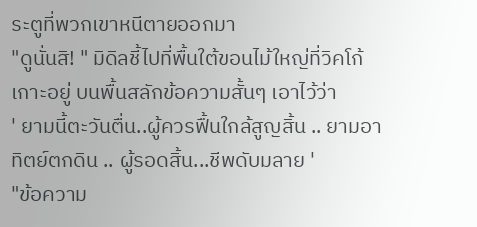ระตูที่พวกเขาหนีตายออกมา
"ดูนั่นสิ! " มิดิลชี้ไปที่พื้นใต้ขอนไม้ใหญ่ที่วิคโก้เกาะอยู่ บนพื้นสลักข้อความสั้นๆ เอาไว้ว่า
' ยามนี้ตะวันตื่น..ผู้ควรฟื้นใกล้สูญสิ้น .. ยามอาทิตย์ตกดิน .. ผู้รอดสิ้น...ชีพดับมลาย '
"ข้อความ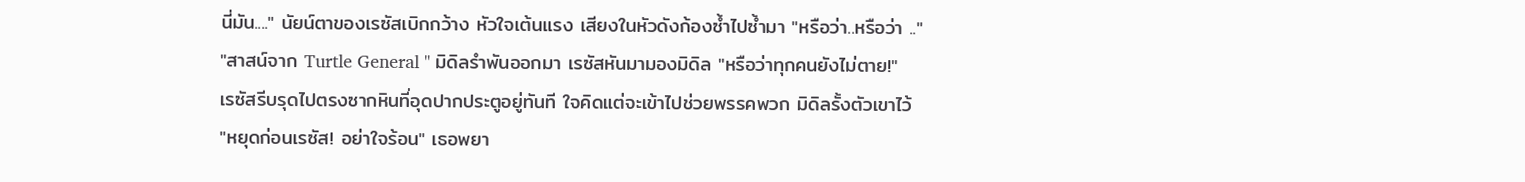นี่มัน...." นัยน์ตาของเรซัสเบิกกว้าง หัวใจเต้นแรง เสียงในหัวดังก้องซ้ำไปซ้ำมา "หรือว่า..หรือว่า .."
"สาสน์จาก Turtle General " มิดิลรำพันออกมา เรซัสหันมามองมิดิล "หรือว่าทุกคนยังไม่ตาย!"
เรซัสรีบรุดไปตรงซากหินที่อุดปากประตูอยู่ทันที ใจคิดแต่จะเข้าไปช่วยพรรคพวก มิดิลรั้งตัวเขาไว้
"หยุดก่อนเรซัส! อย่าใจร้อน" เธอพยา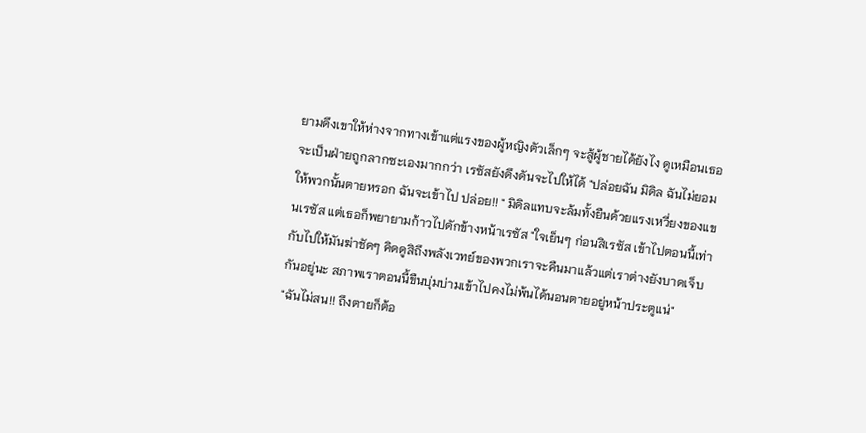ยามดึงเขาให้ห่างจากทางเข้าแต่แรงของผู้หญิงตัวเล็กๆ จะสู้ผู้ชายได้ยังไง ดูเหมือนเธอจะเป็นฝ่ายถูกลากซะเองมากกว่า เรซัสยังดึงดันจะไปให้ได้ "ปล่อยฉัน มิดิล ฉันไม่ยอมให้พวกนั้นตายหรอก ฉันจะเข้าไป ปล่อย!! " มิดิลแทบจะล้มทั้งยืนด้วยแรงเหวี่ยงของแขนเรซัส แต่เธอก็พยายามก้าวไปดักข้างหน้าเรซัส "ใจเย็นๆ ก่อนสิเรซัส เข้าไปตอนนี้เท่ากับไปให้มันฆ่าชัดๆ คิดดูสิถึงพลังเวทย์ของพวกเราจะคืนมาแล้วแต่เราต่างยังบาดเจ็บกันอยู่นะ สภาพเราตอนนี้ขืนบุ่มบ่ามเข้าไปคงไม่พ้นได้นอนตายอยู่หน้าประตูแน่"
"ฉันไม่สน!! ถึงตายก็ต้อ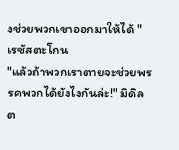งช่วยพวกเขาออกมาให้ได้ " เรซัสตะโกน
"แล้วถ้าพวกเราตายจะช่วยพรรคพวกได้ยังไงกันล่ะ!" มิดิลต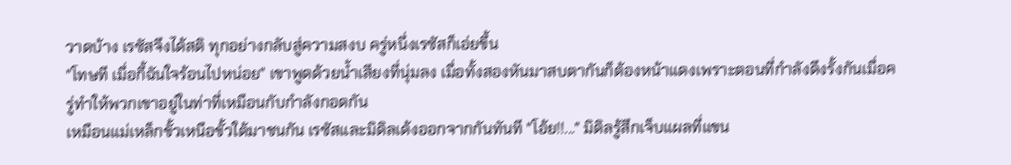วาดบ้าง เรซัสจึงได้สติ ทุกอย่างกลับสู่ความสงบ ครู่หนึ่งเรซัสก็เอ่ยขึ้น
"โทษที เมื่อกี้ฉันใจร้อนไปหน่อย" เขาพูดด้วยน้ำเสียงที่นุ่มลง เมื่อทั้งสองหันมาสบตากันก็ต้องหน้าแดงเพราะตอนที่กำลังดึงรั้งกันเมื่อครู่ทำให้พวกเขาอยู่ในท่าที่เหมือนกับกำลังกอดกัน
เหมือนแม่เหล็กขั้วเหนือขั้วใต้มาชนกัน เรซัสและมิดิลเด้งออกจากกันทันที "โอ้ย!!..." มิดิลรู้สึกเจ็บแผลที่แขน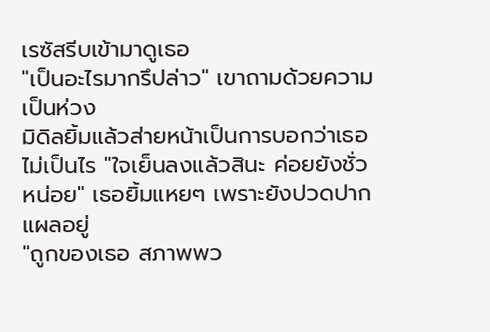เรซัสรีบเข้ามาดูเธอ
"เป็นอะไรมากรึปล่าว" เขาถามด้วยความเป็นห่วง
มิดิลยิ้มแล้วส่ายหน้าเป็นการบอกว่าเธอไม่เป็นไร "ใจเย็นลงแล้วสินะ ค่อยยังชั่วหน่อย" เธอยิ้มแหยๆ เพราะยังปวดปากแผลอยู่
"ถูกของเธอ สภาพพว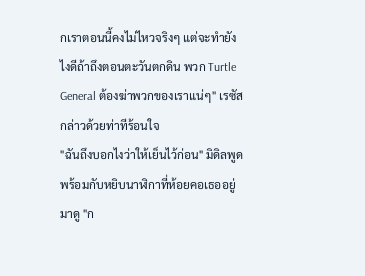กเราตอนนี้คงไม่ไหวจริงๆ แต่จะทำยังไงดีถ้าถึงตอนตะวันตกดิน พวก Turtle General ต้องฆ่าพวกของเราแน่ๆ" เรซัสกล่าวด้วยท่าทีร้อนใจ
"ฉันถึงบอกไงว่าให้เย็นไว้ก่อน" มิดิลพูดพร้อมกับหยิบนาฬิกาที่ห้อยคอเธออยู่มาดู "ก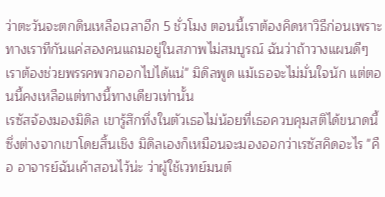ว่าตะวันจะตกดินเหลือเวลาอีก 5 ชั่วโมง ตอนนี้เราต้องคิดหาวิธีก่อนเพราะทางเราทีกันแค่สองคนแถมอยู่ในสภาพไม่สมบูรณ์ ฉันว่าถ้าวางแผนดีๆ เราต้องช่วยพรรคพวกออกไปได้แน่" มิดิลพูด แม้เธอจะไม่มั่นใจนัก แต่ตอนนี้คงเหลือแต่ทางนี้ทางเดียวเท่านั้น
เรซัสจ้องมองมิดิล เขารู้สึกทึ่งในตัวเธอไม่น้อยที่เธอควบคุมสติได้ขนาดนี้ซึ่งต่างจากเขาโดยสิ้นเชิง มิดิลเองก็เหมือนจะมองออกว่าเรซัสคิดอะไร "คือ อาจารย์ฉันเค้าสอนไว้น่ะ ว่าผู้ใช้เวทย์มนต์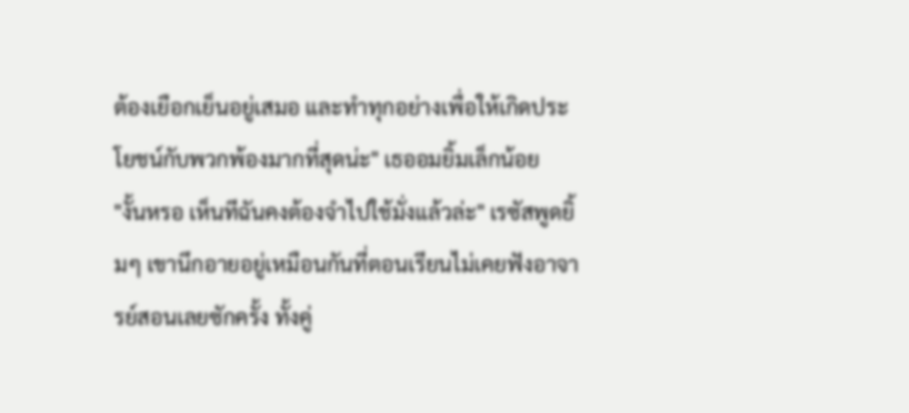ต้องเยือกเย็นอยู่เสมอ และทำทุกอย่างเพื่อให้เกิดประโยชน์กับพวกพ้องมากที่สุดน่ะ" เธออมยิ้มเล็กน้อย
"งั้นหรอ เห็นทีฉันคงต้องจำไปใช้มั่งแล้วล่ะ" เรซัสพูดยิ้มๆ เขานึกอายอยู่เหมือนกันที่ตอนเรียนไม่เคยฟังอาจารย์สอนเลยซักครั้ง ทั้งคู่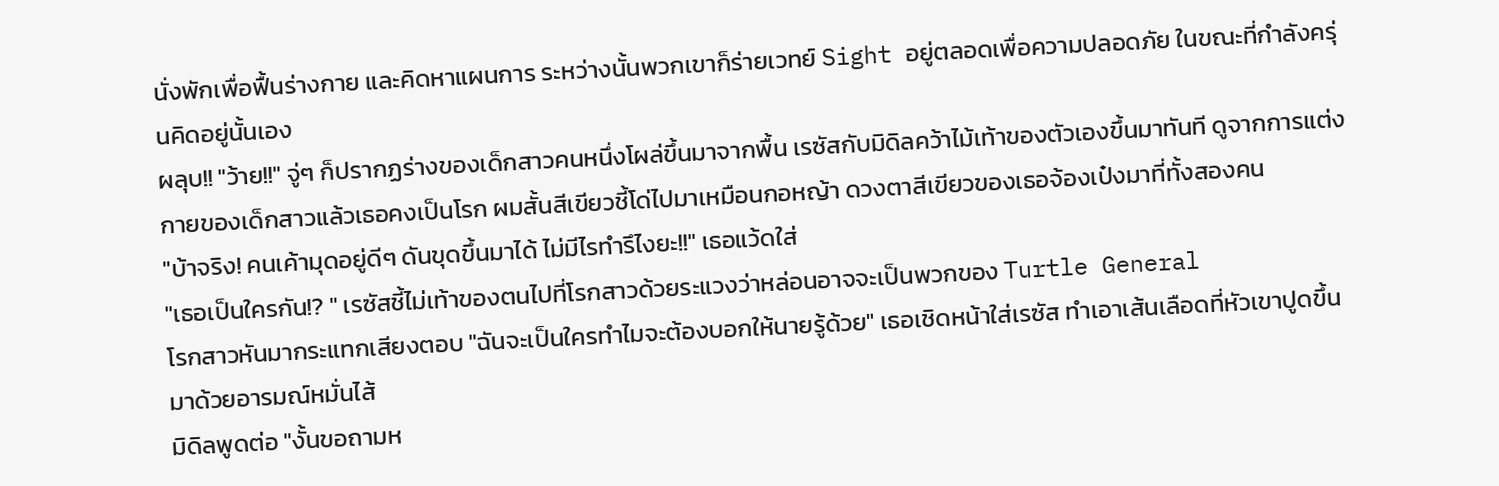นั่งพักเพื่อฟื้นร่างกาย และคิดหาแผนการ ระหว่างนั้นพวกเขาก็ร่ายเวทย์ Sight อยู่ตลอดเพื่อความปลอดภัย ในขณะที่กำลังครุ่นคิดอยู่นั้นเอง
ผลุบ!! "ว้าย!!" จู่ๆ ก็ปรากฏร่างของเด็กสาวคนหนึ่งโผล่ขึ้นมาจากพื้น เรซัสกับมิดิลคว้าไม้เท้าของตัวเองขึ้นมาทันที ดูจากการแต่งกายของเด็กสาวแล้วเธอคงเป็นโรก ผมสั้นสีเขียวชี้โด่ไปมาเหมือนกอหญ้า ดวงตาสีเขียวของเธอจ้องเป๋งมาที่ทั้งสองคน
"บ้าจริง! คนเค้ามุดอยู่ดีๆ ดันขุดขึ้นมาได้ ไม่มีไรทำรึไงยะ!!" เธอแว้ดใส่
"เธอเป็นใครกัน!? " เรซัสชี้ไม่เท้าของตนไปที่โรกสาวด้วยระแวงว่าหล่อนอาจจะเป็นพวกของ Turtle General
โรกสาวหันมากระแทกเสียงตอบ "ฉันจะเป็นใครทำไมจะต้องบอกให้นายรู้ด้วย" เธอเชิดหน้าใส่เรซัส ทำเอาเส้นเลือดที่หัวเขาปูดขึ้นมาด้วยอารมณ์หมั่นไส้
มิดิลพูดต่อ "งั้นขอถามห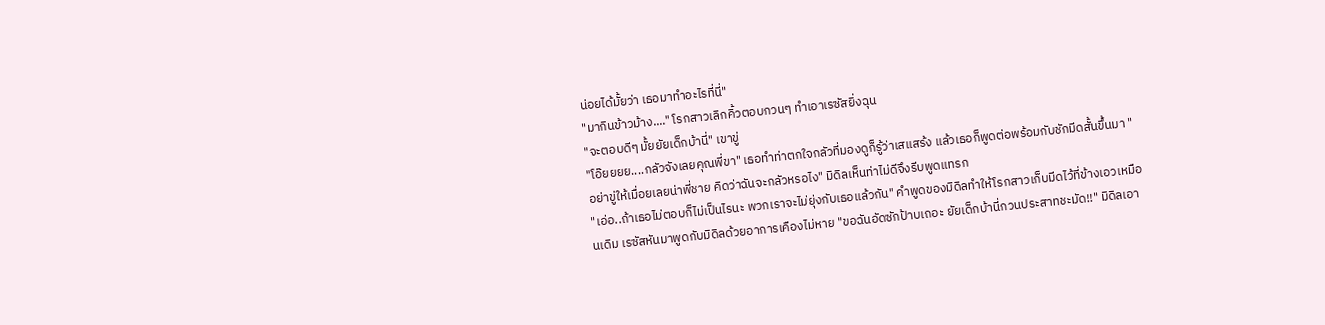น่อยได้มั้ยว่า เธอมาทำอะไรที่นี่"
"มากินข้าวม้าง...." โรกสาวเลิกคิ้วตอบกวนๆ ทำเอาเรซัสยิ่งฉุน
"จะตอบดีๆ มั้ยยัยเด็กบ้านี่" เขาขู่
"โอ๊ยยยย....กลัวจังเลยคุณพี่ขา" เธอทำท่าตกใจกลัวที่มองดูก็รู้ว่าเสแสร้ง แล้วเธอก็พูดต่อพร้อมกับชักมีดสั้นขึ้นมา "อย่าขู่ให้เมื่อยเลยน่าพี่ชาย คิดว่าฉันจะกลัวหรอไง" มิดิลเห็นท่าไม่ดีจึงรีบพูดแทรก
"เอ่อ..ถ้าเธอไม่ตอบก็ไม่เป็นไรนะ พวกเราจะไม่ยุ่งกับเธอแล้วกัน" คำพูดของมิดิลทำให้โรกสาวเก็บมีดไว้ที่ข้างเอวเหมือนเดิม เรซัสหันมาพูดกับมิดิลด้วยอาการเคืองไม่หาย "ขอฉันอัดซักป้าบเถอะ ยัยเด็กบ้านี่กวนประสาทชะมัด!!" มิดิลเอา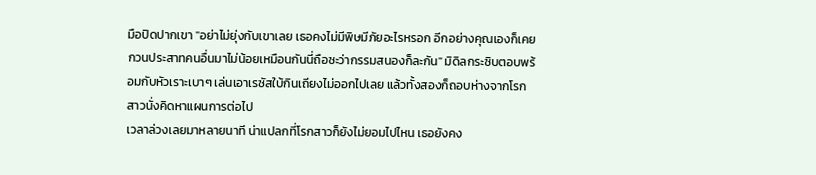มือปิดปากเขา "อย่าไม่ยุ่งกับเขาเลย เธอคงไม่มีพิษมีภัยอะไรหรอก อีกอย่างคุณเองก็เคยกวนประสาทคนอื่นมาไม่น้อยเหมือนกันนี่ถือซะว่ากรรมสนองก็ละกัน" มิดิลกระซิบตอบพร้อมกับหัวเราะเบาๆ เล่นเอาเรซัสใบ้กินเถียงไม่ออกไปเลย แล้วทั้งสองก็ถอบห่างจากโรกสาวนั่งคิดหาแผนการต่อไป
เวลาล่วงเลยมาหลายนาที น่าแปลกที่โรกสาวก็ยังไม่ยอมไปไหน เธอยังคง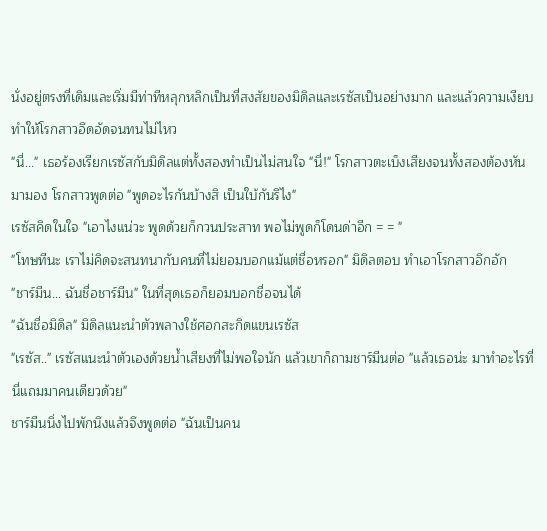นั่งอยู่ตรงที่เดิมและเริ่มมีท่าทีหลุกหลิกเป็นที่สงสัยของมิดิลและเรซัสเป็นอย่างมาก และแล้วความเงียบทำให้โรกสาวอึดอัดจนทนไม่ไหว
"นี่..." เธอร้องเรียกเรซัสกับมิดิลแต่ทั้งสองทำเป็นไม่สนใจ "นี่!" โรกสาวตะเบ็งเสียงจนทั้งสองต้องหันมามอง โรกสาวพูดต่อ "พูดอะไรกันบ้างสิ เป็นใบ้กันรึไง"
เรซัสคิดในใจ "เอาไงแน่วะ พูดด้วยก็กวนประสาท พอไม่พูดก็โดนด่าอีก = = "
"โทษทีนะ เราไม่คิดจะสนทนากับคนที่ไม่ยอมบอกแม้แต่ชื่อหรอก" มิดิลตอบ ทำเอาโรกสาวอึกอัก
"ชาร์มีน... ฉันชื่อชาร์มีน" ในที่สุดเธอก็ยอมบอกชื่อจนได้
"ฉันชื่อมิดิล" มิดิลแนะนำตัวพลางใช้ศอกสะกิดแขนเรซัส
"เรซัส.." เรซัสแนะนำตัวเองด้วยน้ำเสียงที่ไม่พอใจนัก แล้วเขาก็ถามชาร์มีนต่อ "แล้วเธอน่ะ มาทำอะไรที่นี่แถมมาคนเดียวด้วย"
ชาร์มีนนิ่งไปพักนึงแล้วจึงพูดต่อ "ฉันเป็นคน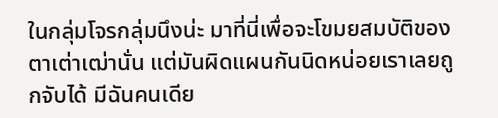ในกลุ่มโจรกลุ่มนึงน่ะ มาที่นี่เพื่อจะโขมยสมบัติของตาเต่าเฒ่านั่น แต่มันผิดแผนกันนิดหน่อยเราเลยถูกจับได้ มีฉันคนเดีย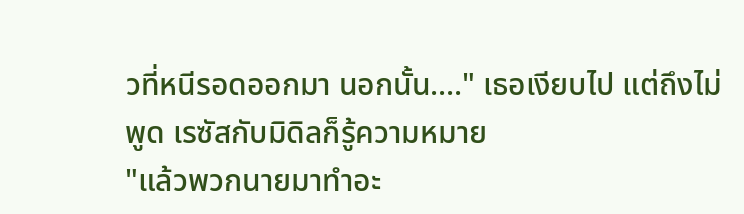วที่หนีรอดออกมา นอกนั้น...." เธอเงียบไป แต่ถึงไม่พูด เรซัสกับมิดิลก็รู้ความหมาย
"แล้วพวกนายมาทำอะ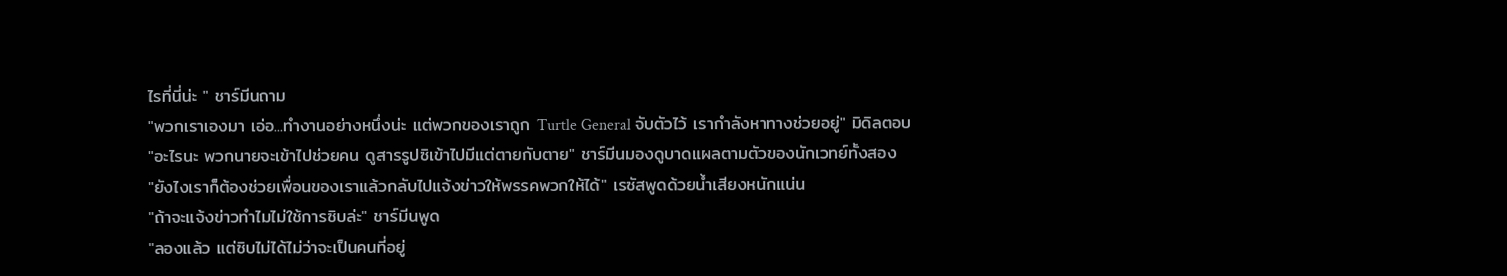ไรที่นี่น่ะ " ชาร์มีนถาม
"พวกเราเองมา เอ่อ...ทำงานอย่างหนึ่งน่ะ แต่พวกของเราถูก Turtle General จับตัวไว้ เรากำลังหาทางช่วยอยู่" มิดิลตอบ
"อะไรนะ พวกนายจะเข้าไปช่วยคน ดูสารรูปซิเข้าไปมีแต่ตายกับตาย" ชาร์มีนมองดูบาดแผลตามตัวของนักเวทย์ทั้งสอง
"ยังไงเราก็ต้องช่วยเพื่อนของเราแล้วกลับไปแจ้งข่าวให้พรรคพวกให้ได้" เรซัสพูดด้วยน้ำเสียงหนักแน่น
"ถ้าจะแจ้งข่าวทำไมไม่ใช้การซิบล่ะ" ชาร์มีนพูด
"ลองแล้ว แต่ซิบไม่ได้ไม่ว่าจะเป็นคนที่อยู่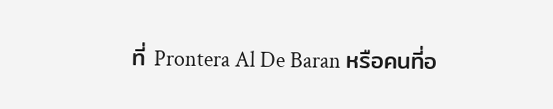ที่ Prontera Al De Baran หรือคนที่อ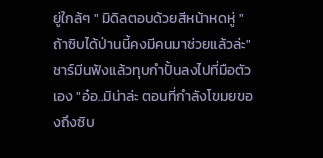ยู่ใกล้ๆ " มิดิลตอบด้วยสีหน้าหดหู่ "ถ้าซิบได้ป่านนี้คงมีคนมาช่วยแล้วล่ะ" ชาร์มีนฟังแล้วทุบกำปั้นลงไปที่มือตัวเอง "อ๋อ..มิน่าล่ะ ตอนที่กำลังโขมยของถึงซิบ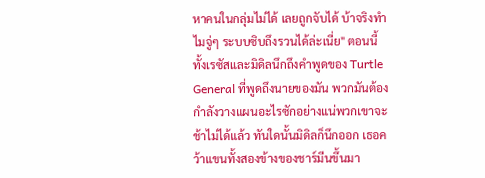หาคนในกลุ่มไม่ได้ เลยถูกจับได้ บ้าจริงทำไมจู่ๆ ระบบซิบถึงรวนได้ล่ะเนี่ย" ตอนนี้ทั้งเรซัสและมิดิลนึกถึงคำพูดของ Turtle General ที่พูดถึงนายของมัน พวกมันต้องกำลังวางแผนอะไรซักอย่างแน่พวกเขาจะช้าไม่ได้แล้ว ทันใดนั้นมิดิลก็นึกออก เธอคว้าแขนทั้งสองข้างของชาร์มีนขึ้นมา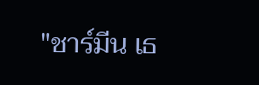"ชาร์มีน เธ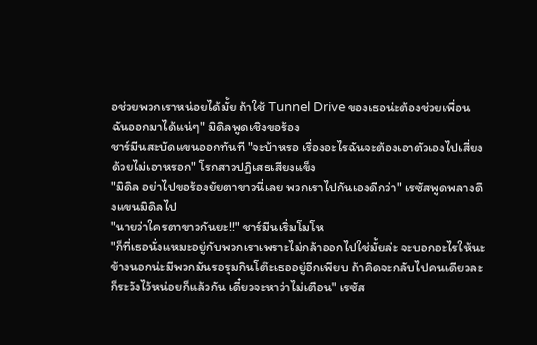อช่วยพวกเราหน่อยได้มั้ย ถ้าใช้ Tunnel Drive ของเธอน่ะต้องช่วยเพื่อนฉันออกมาได้แน่ๆ" มิดิลพูดเชิงขอร้อง
ชาร์มีนสะบัดแขนออกทันที "จะบ้าหรอ เรื่องอะไรฉันจะต้องเอาตัวเองไปเสี่ยงด้วยไม่เอาหรอก" โรกสาวปฏิเสธเสียงแข็ง
"มิดิล อย่าไปขอร้องยัยตาขาวนี่เลย พวกเราไปกันเองดีกว่า" เรซัสพูดพลางดึงแขนมิดิลไป
"นายว่าใครตาขาวกันยะ!!" ชาร์มีนเริ่มโมโห
"ก็ที่เธอนั่งแหมะอยู่กับพวกเราเพราะไม่กล้าออกไปใช่มั้ยล่ะ จะบอกอะไรให้นะข้างนอกน่ะมีพวกมันรอรุมกินโต๊ะเธออยู่อีกเพียบ ถ้าคิดจะกลับไปคนเดียวละก็ระวังไว้หน่อยก็แล้วกัน เดี๋ยวจะหาว่าไม่เตือน" เรซัส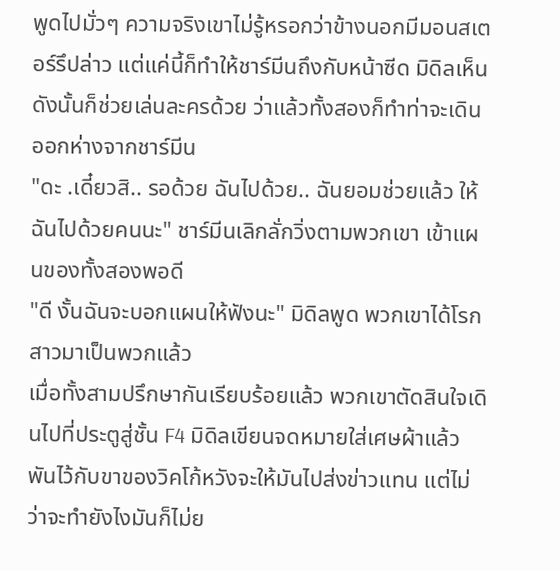พูดไปมั่วๆ ความจริงเขาไม่รู้หรอกว่าข้างนอกมีมอนสเตอร์รึปล่าว แต่แค่นี้ก็ทำให้ชาร์มีนถึงกับหน้าซีด มิดิลเห็นดังนั้นก็ช่วยเล่นละครด้วย ว่าแล้วทั้งสองก็ทำท่าจะเดินออกห่างจากชาร์มีน
"ดะ .เดี๋ยวสิ.. รอด้วย ฉันไปด้วย.. ฉันยอมช่วยแล้ว ให้ฉันไปด้วยคนนะ" ชาร์มีนเลิกลั่กวิ่งตามพวกเขา เข้าแผนของทั้งสองพอดี
"ดี งั้นฉันจะบอกแผนให้ฟังนะ" มิดิลพูด พวกเขาได้โรกสาวมาเป็นพวกแล้ว
เมื่อทั้งสามปรึกษากันเรียบร้อยแล้ว พวกเขาตัดสินใจเดินไปที่ประตูสู่ชั้น F4 มิดิลเขียนจดหมายใส่เศษผ้าแล้วพันไว้กับขาของวิคโก้หวังจะให้มันไปส่งข่าวแทน แต่ไม่ว่าจะทำยังไงมันก็ไม่ย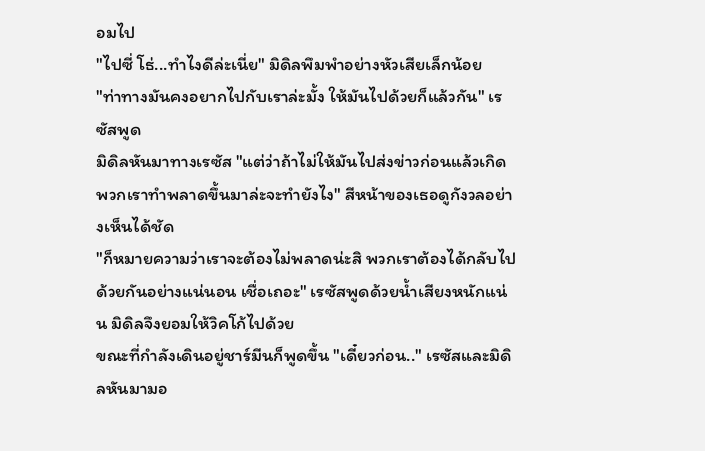อมไป
"ไปซี่ โธ่...ทำไงดีล่ะเนี่ย" มิดิลพึมพำอย่างหัวเสียเล็กน้อย
"ท่าทางมันคงอยากไปกับเราล่ะมั้ง ให้มันไปด้วยก็แล้วกัน" เรซัสพูด
มิดิลหันมาทางเรซัส "แต่ว่าถ้าไม่ให้มันไปส่งข่าวก่อนแล้วเกิดพวกเราทำพลาดขึ้นมาล่ะจะทำยังไง" สีหน้าของเธอดูกังวลอย่างเห็นได้ชัด
"ก็หมายความว่าเราจะต้องไม่พลาดน่ะสิ พวกเราต้องได้กลับไปด้วยกันอย่างแน่นอน เชื่อเถอะ" เรซัสพูดด้วยน้ำเสียงหนักแน่น มิดิลจึงยอมให้วิคโก้ไปด้วย
ขณะที่กำลังเดินอยู่ชาร์มีนก็พูดขึ้น "เดี๋ยวก่อน.." เรซัสและมิดิลหันมามอ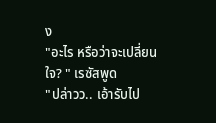ง
"อะไร หรือว่าจะเปลี่ยนใจ? " เรซัสพูด
"ปล่าวว.. เอ้ารับไป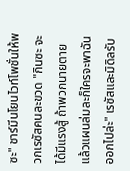ซะ" ชาร์มีนโยนไวท์โพชั่นให้พวกเรซัสคนละขวด "กินซะ จะได้มีแรงสู้ ถ้าพวกนายตายแล้วแผนล่มละก็ใครจะพาฉันออกไปล่ะ" เรซัสและมิดิลรับ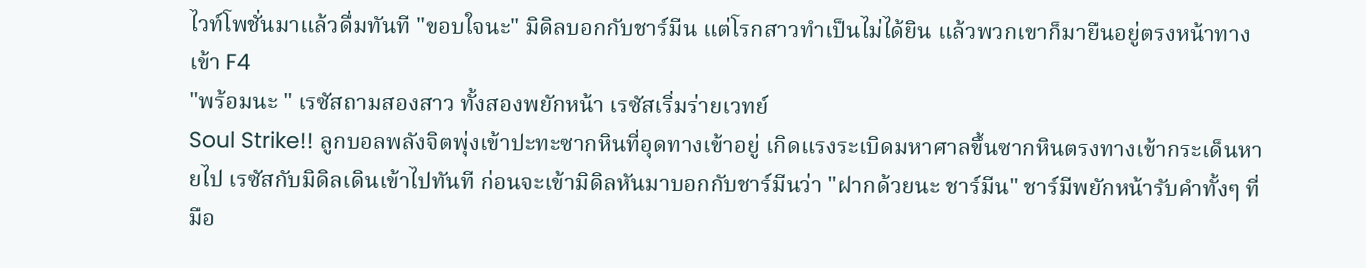ไวท์โพชั่นมาแล้วดื่มทันที "ขอบใจนะ" มิดิลบอกกับชาร์มีน แต่โรกสาวทำเป็นไม่ได้ยิน แล้วพวกเขาก็มายืนอยู่ตรงหน้าทางเข้า F4
"พร้อมนะ " เรซัสถามสองสาว ทั้งสองพยักหน้า เรซัสเริ่มร่ายเวทย์
Soul Strike!! ลูกบอลพลังจิตพุ่งเข้าปะทะซากหินที่อุดทางเข้าอยู่ เกิดแรงระเบิดมหาศาลขึ้นซากหินตรงทางเข้ากระเด็นหายไป เรซัสกับมิดิลเดินเข้าไปทันที ก่อนจะเข้ามิดิลหันมาบอกกับชาร์มีนว่า "ฝากด้วยนะ ชาร์มีน" ชาร์มีพยักหน้ารับคำทั้งๆ ที่มือ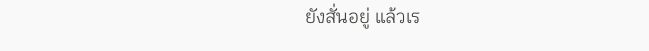ยังสั่นอยู่ แล้วเร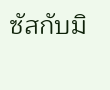ซัสกับมิ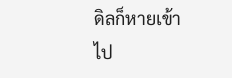ดิลก็หายเข้าไป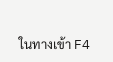ในทางเข้า F4